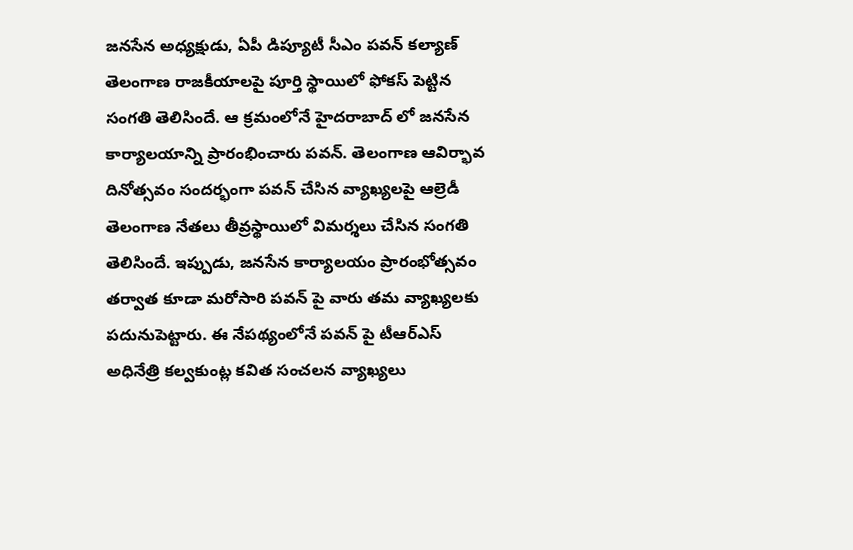జనసేన అధ్యక్షుడు, ఏపీ డిప్యూటీ సీఎం పవన్ కల్యాణ్ తెలంగాణ రాజకీయాలపై పూర్తి స్థాయిలో ఫోకస్ పెట్టిన సంగతి తెలిసిందే. ఆ క్రమంలోనే హైదరాబాద్ లో జనసేన కార్యాలయాన్ని ప్రారంభించారు పవన్. తెలంగాణ ఆవిర్భావ దినోత్సవం సందర్భంగా పవన్ చేసిన వ్యాఖ్యలపై ఆల్రెడీ తెలంగాణ నేతలు తీవ్రస్థాయిలో విమర్శలు చేసిన సంగతి తెలిసిందే. ఇప్పుడు, జనసేన కార్యాలయం ప్రారంభోత్సవం తర్వాత కూడా మరోసారి పవన్ పై వారు తమ వ్యాఖ్యలకు పదునుపెట్టారు. ఈ నేపథ్యంలోనే పవన్ పై టీఆర్ఎస్ అధినేత్రి కల్వకుంట్ల కవిత సంచలన వ్యాఖ్యలు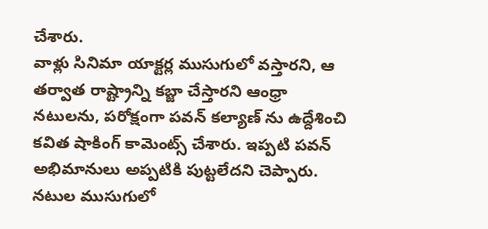చేశారు.
వాళ్లు సినిమా యాక్టర్ల ముసుగులో వస్తారని, ఆ తర్వాత రాష్ట్రాన్ని కబ్జా చేస్తారని ఆంధ్రా నటులను, పరోక్షంగా పవన్ కల్యాణ్ ను ఉద్దేశించి కవిత షాకింగ్ కామెంట్స్ చేశారు. ఇప్పటి పవన్ అభిమానులు అప్పటికి పుట్టలేదని చెప్పారు. నటుల ముసుగులో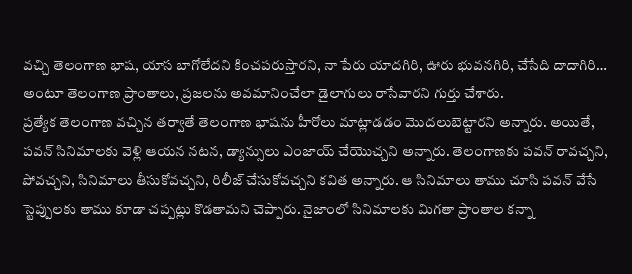వచ్చి తెలంగాణ భాష, యాస బాగోలేదని కించపరుస్తారని, నా పేరు యాదగిరి, ఊరు భువనగిరి, చేసేది దాదాగిరి… అంటూ తెలంగాణ ప్రాంతాలు, ప్రజలను అవమానించేలా డైలాగులు రాసేవారని గుర్తు చేశారు.
ప్రత్యేక తెలంగాణ వచ్చిన తర్వాతే తెలంగాణ భాషను హీరోలు మాట్లాడడం మొదలుబెట్టారని అన్నారు. అయితే, పవన్ సినిమాలకు వెళ్లి ఆయన నటన, డ్యాన్సులు ఎంజాయ్ చేయొచ్చని అన్నారు. తెలంగాణకు పవన్ రావచ్చని, పోవచ్చని, సినిమాలు తీసుకోవచ్చని, రిలీజ్ చేసుకోవచ్చని కవిత అన్నారు. ఆ సినిమాలు తాము చూసి పవన్ వేసే స్టెప్పులకు తాము కూడా చప్పట్లు కొడతామని చెప్పారు. నైజాంలో సినిమాలకు మిగతా ప్రాంతాల కన్నా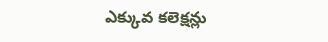ఎక్కువ కలెక్షన్లు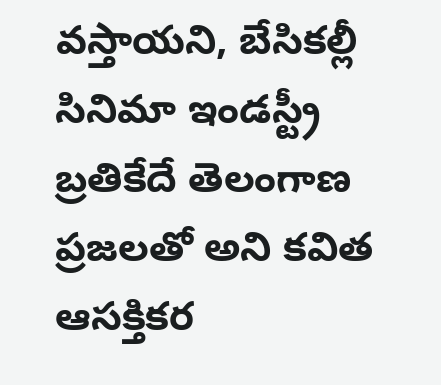వస్తాయని, బేసికల్లీ సినిమా ఇండస్ట్రీ బ్రతికేదే తెలంగాణ ప్రజలతో అని కవిత ఆసక్తికర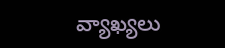వ్యాఖ్యలు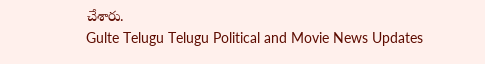చేశారు.
Gulte Telugu Telugu Political and Movie News Updates